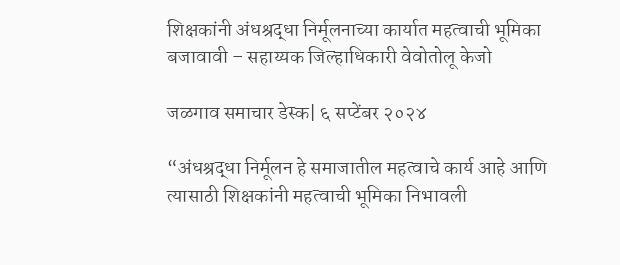शिक्षकांनी अंधश्रद्धा निर्मूलनाच्या कार्यात महत्वाची भूमिका बजावावी – सहाय्यक जिल्हाधिकारी वेवोतोलू केजो

जळगाव समाचार डेस्क| ६ सप्टेंबर २०२४

“अंधश्रद्धा निर्मूलन हे समाजातील महत्वाचे कार्य आहे आणि त्यासाठी शिक्षकांनी महत्वाची भूमिका निभावली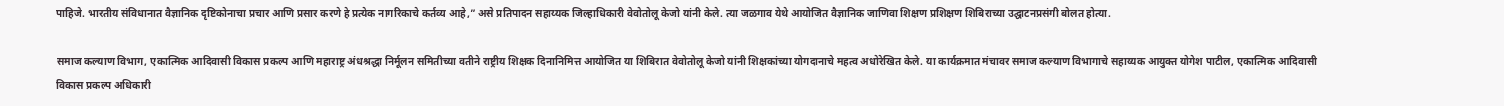पाहिजे. भारतीय संविधानात वैज्ञानिक दृष्टिकोनाचा प्रचार आणि प्रसार करणे हे प्रत्येक नागरिकाचे कर्तव्य आहे,” असे प्रतिपादन सहाय्यक जिल्हाधिकारी वेवोतोलू केजो यांनी केले. त्या जळगाव येथे आयोजित वैज्ञानिक जाणिवा शिक्षण प्रशिक्षण शिबिराच्या उद्घाटनप्रसंगी बोलत होत्या.

समाज कल्याण विभाग, एकात्मिक आदिवासी विकास प्रकल्प आणि महाराष्ट्र अंधश्रद्धा निर्मूलन समितीच्या वतीने राष्ट्रीय शिक्षक दिनानिमित्त आयोजित या शिबिरात वेवोतोलू केजो यांनी शिक्षकांच्या योगदानाचे महत्व अधोरेखित केले. या कार्यक्रमात मंचावर समाज कल्याण विभागाचे सहाय्यक आयुक्त योगेश पाटील, एकात्मिक आदिवासी विकास प्रकल्प अधिकारी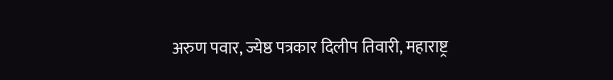अरुण पवार, ज्येष्ठ पत्रकार दिलीप तिवारी, महाराष्ट्र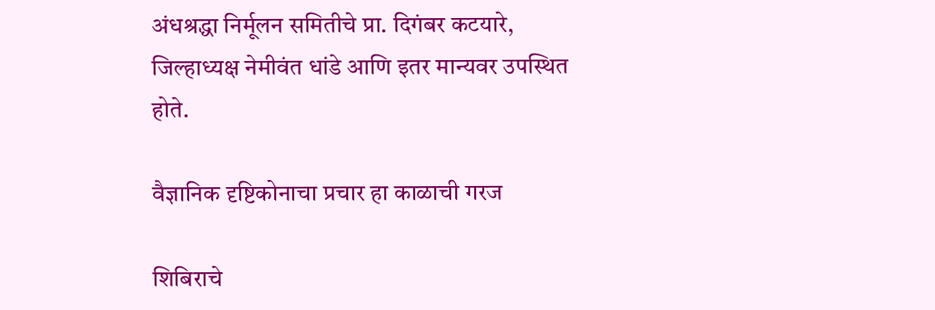अंधश्रद्धा निर्मूलन समितीचे प्रा. दिगंबर कटयारे, जिल्हाध्यक्ष नेमीवंत धांडे आणि इतर मान्यवर उपस्थित होते.

वैज्ञानिक दृष्टिकोनाचा प्रचार हा काळाची गरज

शिबिराचे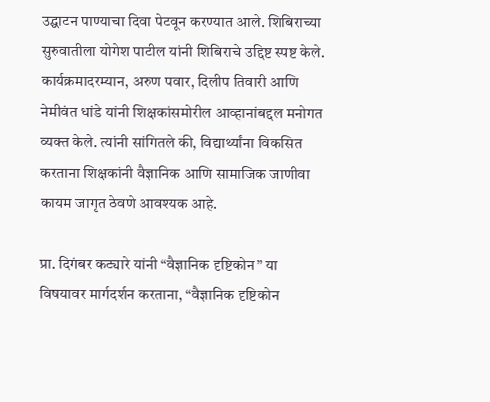उद्घाटन पाण्याचा दिवा पेटवून करण्यात आले. शिबिराच्या सुरुवातीला योगेश पाटील यांनी शिबिराचे उद्दिष्ट स्पष्ट केले. कार्यक्रमादरम्यान, अरुण पवार, दिलीप तिवारी आणि नेमीवंत धांडे यांनी शिक्षकांसमोरील आव्हानांबद्दल मनोगत व्यक्त केले. त्यांनी सांगितले की, विद्यार्थ्यांना विकसित करताना शिक्षकांनी वैज्ञानिक आणि सामाजिक जाणीवा कायम जागृत ठेवणे आवश्यक आहे.

प्रा. दिगंबर कट्यारे यांनी “वैज्ञानिक दृष्टिकोन” या विषयावर मार्गदर्शन करताना, “वैज्ञानिक दृष्टिकोन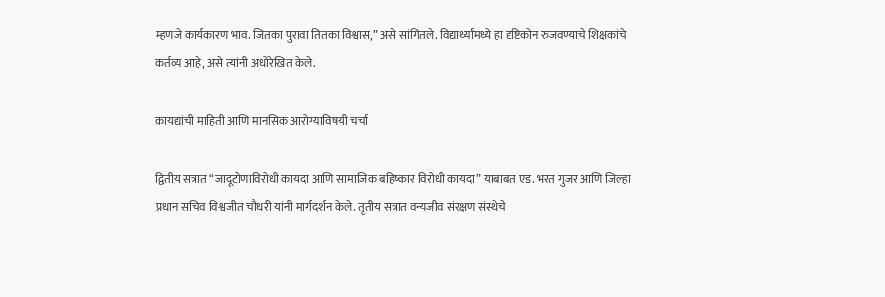म्हणजे कार्यकारण भाव. जितका पुरावा तितका विश्वास,” असे सांगितले. विद्यार्थ्यांमध्ये हा दृष्टिकोन रुजवण्याचे शिक्षकांचे कर्तव्य आहे, असे त्यांनी अधोरेखित केले.

कायद्यांची माहिती आणि मानसिक आरोग्याविषयी चर्चा

द्वितीय सत्रात “जादूटोणाविरोधी कायदा आणि सामाजिक बहिष्कार विरोधी कायदा” याबाबत एड. भरत गुजर आणि जिल्हा प्रधान सचिव विश्वजीत चौधरी यांनी मार्गदर्शन केले. तृतीय सत्रात वन्यजीव संरक्षण संस्थेचे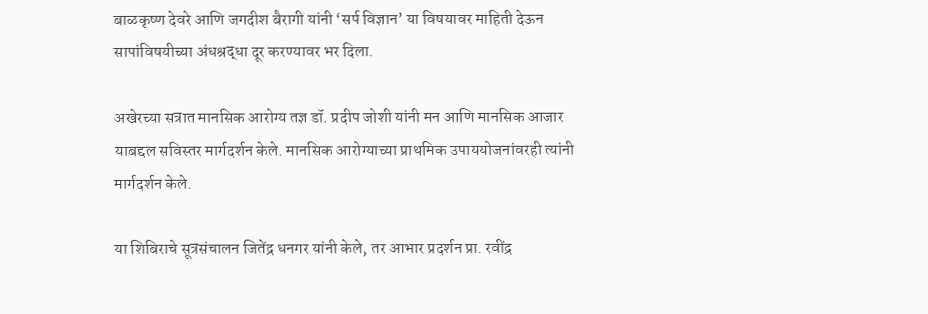बाळकृष्ण देवरे आणि जगदीश बैरागी यांनी ‘सर्प विज्ञान’ या विषयावर माहिती देऊन सापांविषयीच्या अंधश्रद्धा दूर करण्यावर भर दिला.

अखेरच्या सत्रात मानसिक आरोग्य तज्ञ डॉ. प्रदीप जोशी यांनी मन आणि मानसिक आजार याबद्दल सविस्तर मार्गदर्शन केले. मानसिक आरोग्याच्या प्राथमिक उपाययोजनांवरही त्यांनी मार्गदर्शन केले.

या शिबिराचे सूत्रसंचालन जितेंद्र धनगर यांनी केले, तर आभार प्रदर्शन प्रा. रवींद्र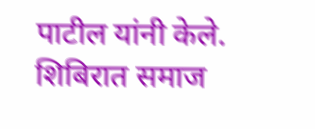पाटील यांनी केले. शिबिरात समाज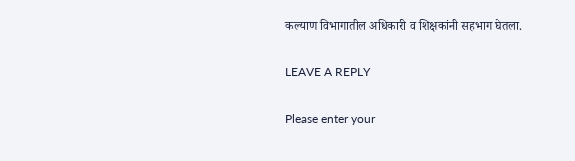कल्याण विभागातील अधिकारी व शिक्षकांनी सहभाग घेतला.

LEAVE A REPLY

Please enter your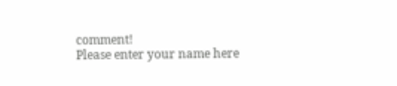comment!
Please enter your name here